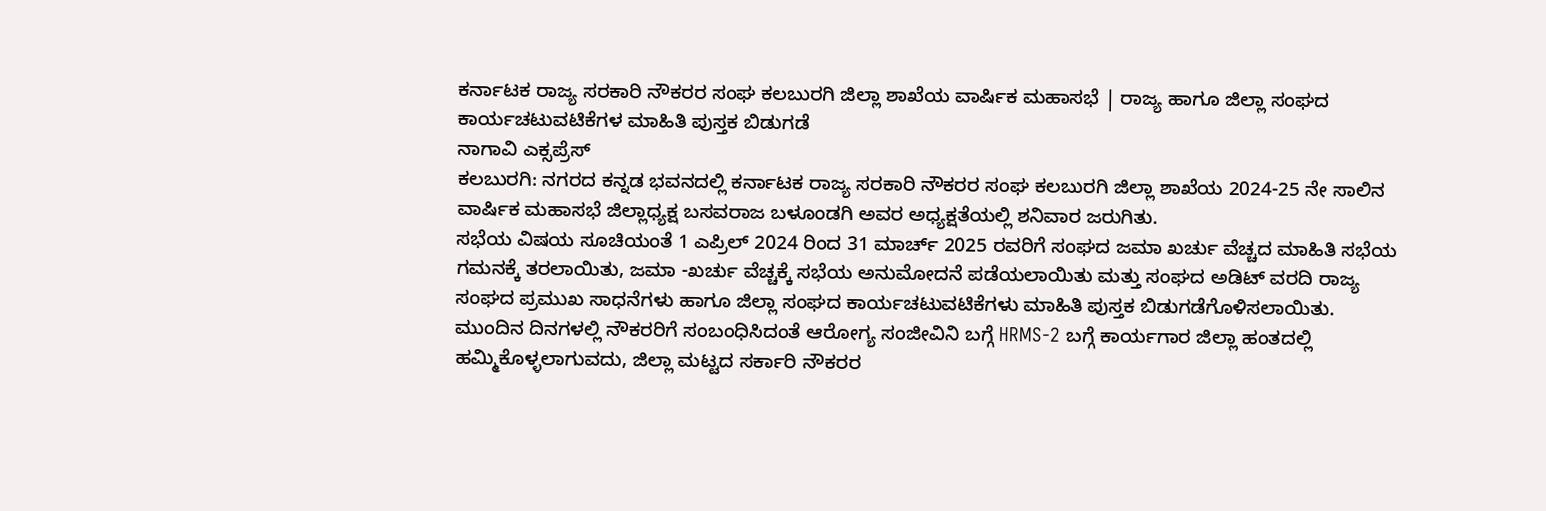ಕರ್ನಾಟಕ ರಾಜ್ಯ ಸರಕಾರಿ ನೌಕರರ ಸಂಘ ಕಲಬುರಗಿ ಜಿಲ್ಲಾ ಶಾಖೆಯ ವಾರ್ಷಿಕ ಮಹಾಸಭೆ | ರಾಜ್ಯ ಹಾಗೂ ಜಿಲ್ಲಾ ಸಂಘದ ಕಾರ್ಯಚಟುವಟಿಕೆಗಳ ಮಾಹಿತಿ ಪುಸ್ತಕ ಬಿಡುಗಡೆ
ನಾಗಾವಿ ಎಕ್ಸಪ್ರೆಸ್
ಕಲಬುರಗಿ: ನಗರದ ಕನ್ನಡ ಭವನದಲ್ಲಿ ಕರ್ನಾಟಕ ರಾಜ್ಯ ಸರಕಾರಿ ನೌಕರರ ಸಂಘ ಕಲಬುರಗಿ ಜಿಲ್ಲಾ ಶಾಖೆಯ 2024-25 ನೇ ಸಾಲಿನ ವಾರ್ಷಿಕ ಮಹಾಸಭೆ ಜಿಲ್ಲಾಧ್ಯಕ್ಷ ಬಸವರಾಜ ಬಳೂಂಡಗಿ ಅವರ ಅಧ್ಯಕ್ಷತೆಯಲ್ಲಿ ಶನಿವಾರ ಜರುಗಿತು.
ಸಭೆಯ ವಿಷಯ ಸೂಚಿಯಂತೆ 1 ಎಪ್ರಿಲ್ 2024 ರಿಂದ 31 ಮಾರ್ಚ್ 2025 ರವರಿಗೆ ಸಂಘದ ಜಮಾ ಖರ್ಚು ವೆಚ್ಚದ ಮಾಹಿತಿ ಸಭೆಯ ಗಮನಕ್ಕೆ ತರಲಾಯಿತು, ಜಮಾ -ಖರ್ಚು ವೆಚ್ಚಕ್ಕೆ ಸಭೆಯ ಅನುಮೋದನೆ ಪಡೆಯಲಾಯಿತು ಮತ್ತು ಸಂಘದ ಅಡಿಟ್ ವರದಿ ರಾಜ್ಯ ಸಂಘದ ಪ್ರಮುಖ ಸಾಧನೆಗಳು ಹಾಗೂ ಜಿಲ್ಲಾ ಸಂಘದ ಕಾರ್ಯಚಟುವಟಿಕೆಗಳು ಮಾಹಿತಿ ಪುಸ್ತಕ ಬಿಡುಗಡೆಗೊಳಿಸಲಾಯಿತು.
ಮುಂದಿನ ದಿನಗಳಲ್ಲಿ ನೌಕರರಿಗೆ ಸಂಬಂಧಿಸಿದಂತೆ ಆರೋಗ್ಯ ಸಂಜೀವಿನಿ ಬಗ್ಗೆ HRMS-2 ಬಗ್ಗೆ ಕಾರ್ಯಗಾರ ಜಿಲ್ಲಾ ಹಂತದಲ್ಲಿ ಹಮ್ಮಿಕೊಳ್ಳಲಾಗುವದು, ಜಿಲ್ಲಾ ಮಟ್ಟದ ಸರ್ಕಾರಿ ನೌಕರರ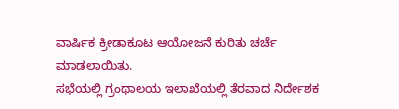ವಾರ್ಷಿಕ ಕ್ರೀಡಾಕೂಟ ಆಯೋಜನೆ ಕುರಿತು ಚರ್ಚೆ ಮಾಡಲಾಯಿತು.
ಸಭೆಯಲ್ಲಿ ಗ್ರಂಥಾಲಯ ಇಲಾಖೆಯಲ್ಲಿ ತೆರವಾದ ನಿರ್ದೇಶಕ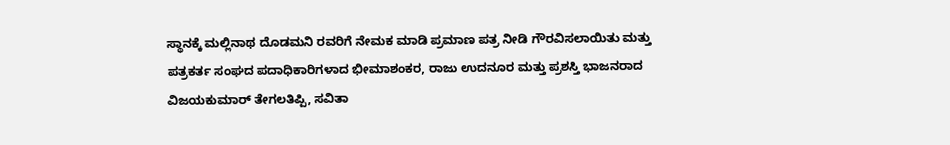ಸ್ಥಾನಕ್ಕೆ ಮಲ್ಲಿನಾಥ ದೊಡಮನಿ ರವರಿಗೆ ನೇಮಕ ಮಾಡಿ ಪ್ರಮಾಣ ಪತ್ರ ನೀಡಿ ಗೌರವಿಸಲಾಯಿತು ಮತ್ತು ಪತ್ರಕರ್ತ ಸಂಘದ ಪದಾಧಿಕಾರಿಗಳಾದ ಭೀಮಾಶಂಕರ, ರಾಜು ಉದನೂರ ಮತ್ತು ಪ್ರಶಸ್ತಿ ಭಾಜನರಾದ ವಿಜಯಕುಮಾರ್ ತೇಗಲತಿಪ್ಪಿ, ಸವಿತಾ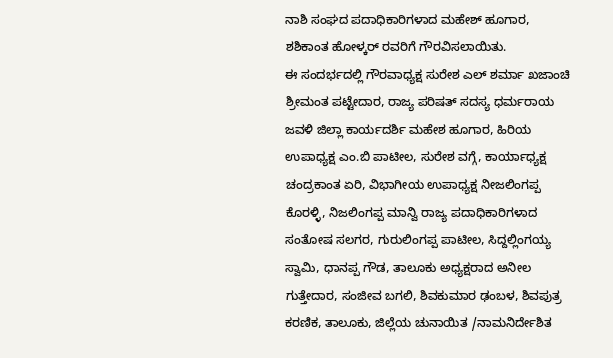ನಾಶಿ ಸಂಘದ ಪದಾಧಿಕಾರಿಗಳಾದ ಮಹೇಶ್ ಹೂಗಾರ, ಶಶಿಕಾಂತ ಹೋಳ್ಕರ್ ರವರಿಗೆ ಗೌರವಿಸಲಾಯಿತು.
ಈ ಸಂದರ್ಭದಲ್ಲಿ ಗೌರವಾಧ್ಯಕ್ಷ ಸುರೇಶ ಎಲ್ ಶರ್ಮಾ ಖಜಾಂಚಿ ಶ್ರೀಮಂತ ಪಟ್ಟೇದಾರ, ರಾಜ್ಯ ಪರಿಷತ್ ಸದಸ್ಯ ಧರ್ಮರಾಯ ಜವಳಿ ಜಿಲ್ಲಾ ಕಾರ್ಯದರ್ಶಿ ಮಹೇಶ ಹೂಗಾರ, ಹಿರಿಯ ಉಪಾಧ್ಯಕ್ಷ ಎಂ.ಬಿ ಪಾಟೀಲ, ಸುರೇಶ ವಗ್ಗೆ, ಕಾರ್ಯಾಧ್ಯಕ್ಷ ಚಂದ್ರಕಾಂತ ಏರಿ, ವಿಭಾಗೀಯ ಉಪಾಧ್ಯಕ್ಷ ನೀಜಲಿಂಗಪ್ಪ ಕೊರಳ್ಳಿ, ನಿಜಲಿಂಗಪ್ಪ ಮಾನ್ವಿ ರಾಜ್ಯ ಪದಾಧಿಕಾರಿಗಳಾದ ಸಂತೋಷ ಸಲಗರ, ಗುರುಲಿಂಗಪ್ಪ ಪಾಟೀಲ, ಸಿದ್ದಲ್ಲಿಂಗಯ್ಯ ಸ್ವಾಮಿ, ಧಾನಪ್ಪ ಗೌಡ, ತಾಲೂಕು ಅಧ್ಯಕ್ಷರಾದ ಅನೀಲ ಗುತ್ತೇದಾರ, ಸಂಜೀವ ಬಗಲಿ, ಶಿವಕುಮಾರ ಢಂಬಳ, ಶಿವಪುತ್ರ ಕರಣಿಕ, ತಾಲೂಕು, ಜಿಲ್ಲೆಯ ಚುನಾಯಿತ /ನಾಮನಿರ್ದೇಶಿತ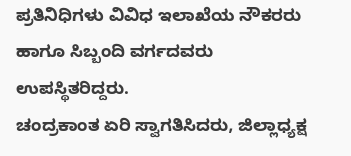ಪ್ರತಿನಿಧಿಗಳು ವಿವಿಧ ಇಲಾಖೆಯ ನೌಕರರು ಹಾಗೂ ಸಿಬ್ಬಂದಿ ವರ್ಗದವರು ಉಪಸ್ಥಿತರಿದ್ದರು.
ಚಂದ್ರಕಾಂತ ಏರಿ ಸ್ವಾಗತಿಸಿದರು, ಜಿಲ್ಲಾಧ್ಯಕ್ಷ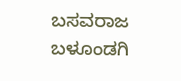ಬಸವರಾಜ ಬಳೂಂಡಗಿ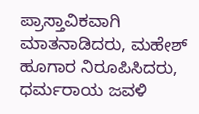ಪ್ರಾಸ್ತಾವಿಕವಾಗಿ ಮಾತನಾಡಿದರು, ಮಹೇಶ್ ಹೂಗಾರ ನಿರೂಪಿಸಿದರು, ಧರ್ಮರಾಯ ಜವಳಿ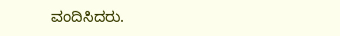ವಂದಿಸಿದರು.